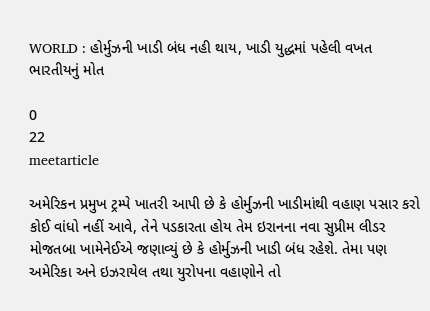WORLD : હોર્મુઝની ખાડી બંધ નહી થાય, ખાડી યુદ્ધમાં પહેલી વખત ભારતીયનું મોત

0
22
meetarticle

અમેરિકન પ્રમુખ ટ્રમ્પે ખાતરી આપી છે કે હોર્મુઝની ખાડીમાંથી વહાણ પસાર કરો કોઈ વાંધો નહીં આવે, તેને પડકારતા હોય તેમ ઇરાનના નવા સુપ્રીમ લીડર મોજતબા ખામેનેઈએ જણાવ્યું છે કે હોર્મુઝની ખાડી બંધ રહેશે. તેમા પણ અમેરિકા અને ઇઝરાયેલ તથા યુરોપના વહાણોને તો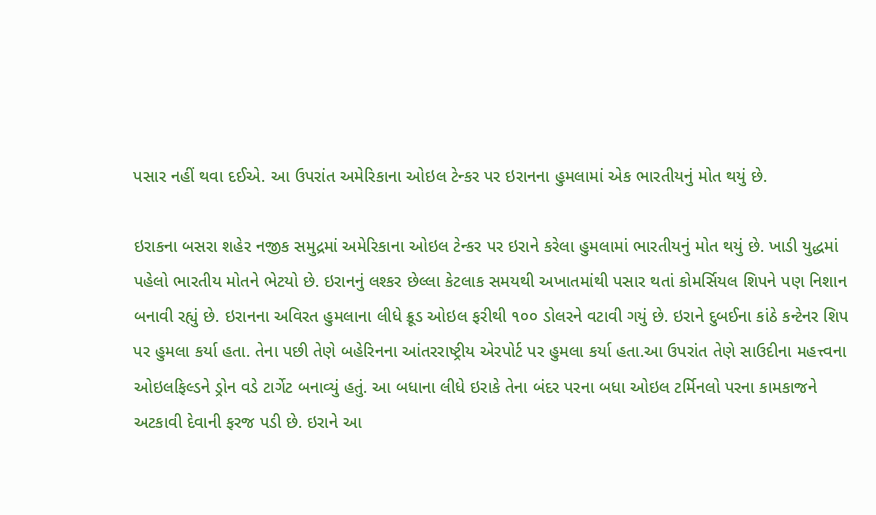પસાર નહીં થવા દઈએ. આ ઉપરાંત અમેરિકાના ઓઇલ ટેન્કર પર ઇરાનના હુમલામાં એક ભારતીયનું મોત થયું છે.

ઇરાકના બસરા શહેર નજીક સમુદ્રમાં અમેરિકાના ઓઇલ ટેન્કર પર ઇરાને કરેલા હુમલામાં ભારતીયનું મોત થયું છે. ખાડી યુદ્ધમાં પહેલો ભારતીય મોતને ભેટયો છે. ઇરાનનું લશ્કર છેલ્લા કેટલાક સમયથી અખાતમાંથી પસાર થતાં કોમર્સિયલ શિપને પણ નિશાન બનાવી રહ્યું છે. ઇરાનના અવિરત હુમલાના લીધે ક્રૂડ ઓઇલ ફરીથી ૧૦૦ ડોલરને વટાવી ગયું છે. ઇરાને દુબઈના કાંઠે કન્ટેનર શિપ પર હુમલા કર્યા હતા. તેના પછી તેણે બહેરિનના આંતરરાષ્ટ્રીય એરપોર્ટ પર હુમલા કર્યા હતા.આ ઉપરાંત તેણે સાઉદીના મહત્ત્વના ઓઇલફિલ્ડને ડ્રોન વડે ટાર્ગેટ બનાવ્યું હતું. આ બધાના લીધે ઇરાકે તેના બંદર પરના બધા ઓઇલ ટર્મિનલો પરના કામકાજને અટકાવી દેવાની ફરજ પડી છે. ઇરાને આ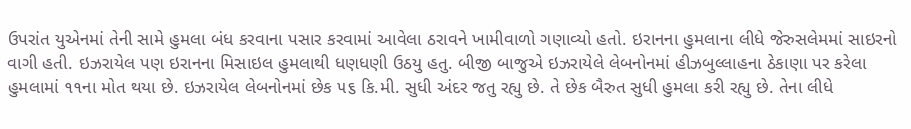ઉપરાંત યુએનમાં તેની સામે હુમલા બંધ કરવાના પસાર કરવામાં આવેલા ઠરાવને ખામીવાળો ગણાવ્યો હતો. ઇરાનના હુમલાના લીધે જેરુસલેમમાં સાઇરનો વાગી હતી. ઇઝરાયેલ પણ ઇરાનના મિસાઇલ હુમલાથી ધણધણી ઉઠયુ હતુ. બીજી બાજુએ ઇઝરાયેલે લેબનોનમાં હીઝબુલ્લાહના ઠેકાણા પર કરેલા હુમલામાં ૧૧ના મોત થયા છે. ઇઝરાયેલ લેબનોનમાં છેક ૫૬ કિ.મી. સુધી અંદર જતુ રહ્યુ છે. તે છેક બૈરુત સુધી હુમલા કરી રહ્યુ છે. તેના લીધે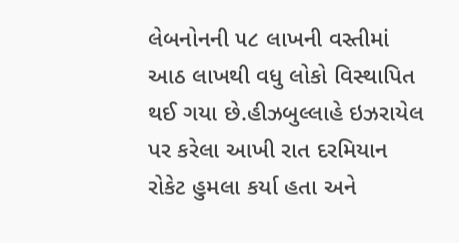લેબનોનની ૫૮ લાખની વસ્તીમાં આઠ લાખથી વધુ લોકો વિસ્થાપિત થઈ ગયા છે.હીઝબુલ્લાહે ઇઝરાયેલ પર કરેલા આખી રાત દરમિયાન રોકેટ હુમલા કર્યા હતા અને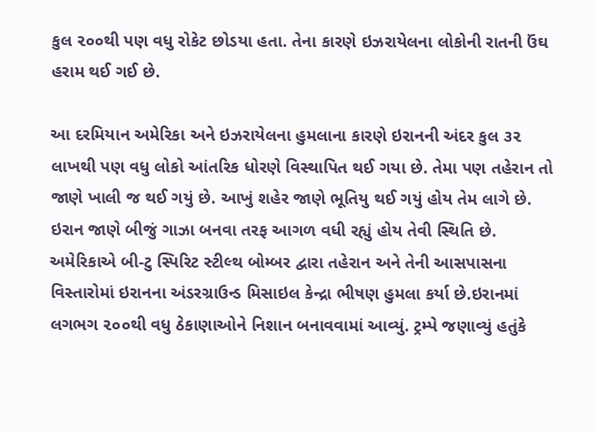કુલ ૨૦૦થી પણ વધુ રોકેટ છોડયા હતા. તેના કારણે ઇઝરાયેલના લોકોની રાતની ઉંઘ હરામ થઈ ગઈ છે.

આ દરમિયાન અમેરિકા અને ઇઝરાયેલના હુમલાના કારણે ઇરાનની અંદર કુલ ૩૨ લાખથી પણ વધુ લોકો આંતરિક ધોરણે વિસ્થાપિત થઈ ગયા છે. તેમા પણ તહેરાન તો જાણે ખાલી જ થઈ ગયું છે. આખું શહેર જાણે ભૂતિયુ થઈ ગયું હોય તેમ લાગે છે. ઇરાન જાણે બીજું ગાઝા બનવા તરફ આગળ વધી રહ્યું હોય તેવી સ્થિતિ છે. અમેરિકાએ બી-ટુ સ્પિરિટ સ્ટીલ્થ બોમ્બર દ્વારા તહેરાન અને તેની આસપાસના વિસ્તારોમાં ઇરાનના અંડરગ્રાઉન્ડ મિસાઇલ કેન્દ્રા ભીષણ હુમલા કર્યા છે.ઇરાનમાં લગભગ ૨૦૦થી વધુ ઠેકાણાઓને નિશાન બનાવવામાં આવ્યું. ટ્રમ્પે જણાવ્યું હતુંકે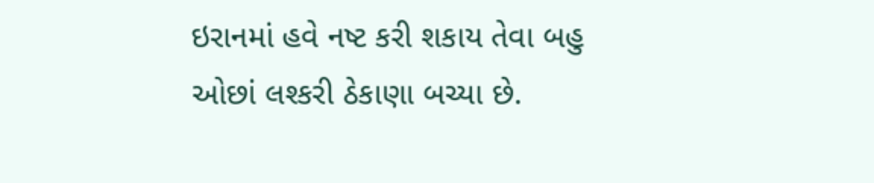ઇરાનમાં હવે નષ્ટ કરી શકાય તેવા બહુ ઓછાં લશ્કરી ઠેકાણા બચ્યા છે.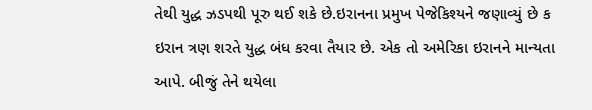તેથી યુદ્ધ ઝડપથી પૂરુ થઈ શકે છે.ઇરાનના પ્રમુખ પેજેકિશ્યને જણાવ્યું છે ક ઇરાન ત્રણ શરતે યુદ્ધ બંધ કરવા તૈયાર છે. એક તો અમેરિકા ઇરાનને માન્યતા આપે. બીજું તેને થયેલા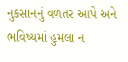નુકસાનનું વળતર આપે અને ભવિષ્યમાં હુમલા ન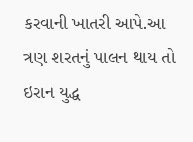કરવાની ખાતરી આપે.આ ત્રણ શરતનું પાલન થાય તો ઇરાન યુદ્ધ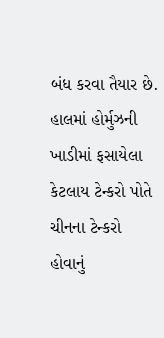બંધ કરવા તૈયાર છે. હાલમાં હોર્મુઝની ખાડીમાં ફસાયેલા કેટલાય ટેન્કરો પોતે ચીનના ટેન્કરો હોવાનું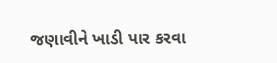જણાવીને ખાડી પાર કરવા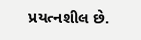પ્રયત્નશીલ છે.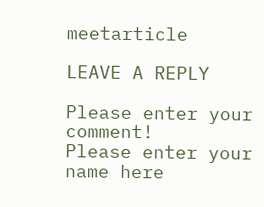meetarticle

LEAVE A REPLY

Please enter your comment!
Please enter your name here